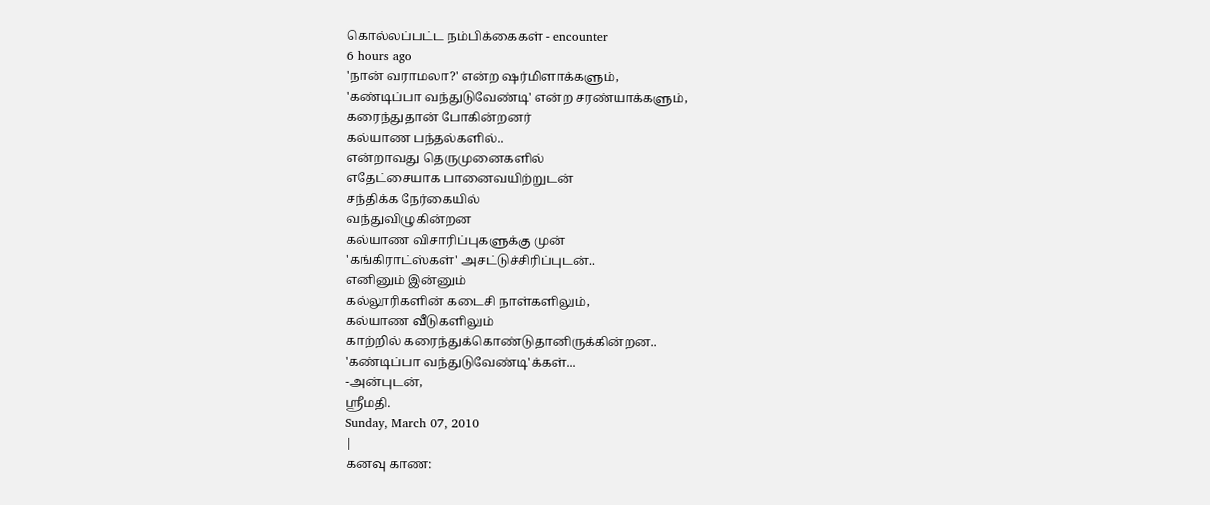கொல்லப்பட்ட நம்பிக்கைகள் - encounter
6 hours ago
'நான் வராமலா?' என்ற ஷர்மிளாக்களும்,
'கண்டிப்பா வந்துடுவேண்டி' என்ற சரண்யாக்களும்,
கரைந்துதான் போகின்றனர்
கல்யாண பந்தல்களில்..
என்றாவது தெருமுனைகளில்
எதேட்சையாக பானைவயிற்றுடன்
சந்திக்க நேர்கையில்
வந்துவிழுகின்றன
கல்யாண விசாரிப்புகளுக்கு முன்
'கங்கிராட்ஸ்கள்' அசட்டுச்சிரிப்புடன்..
எனினும் இன்னும்
கல்லூரிகளின் கடைசி நாள்களிலும்,
கல்யாண வீடுகளிலும்
காற்றில் கரைந்துக்கொண்டுதானிருக்கின்றன..
'கண்டிப்பா வந்துடுவேண்டி'க்கள்...
-அன்புடன்,
ஸ்ரீமதி.
Sunday, March 07, 2010
|
கனவு காண: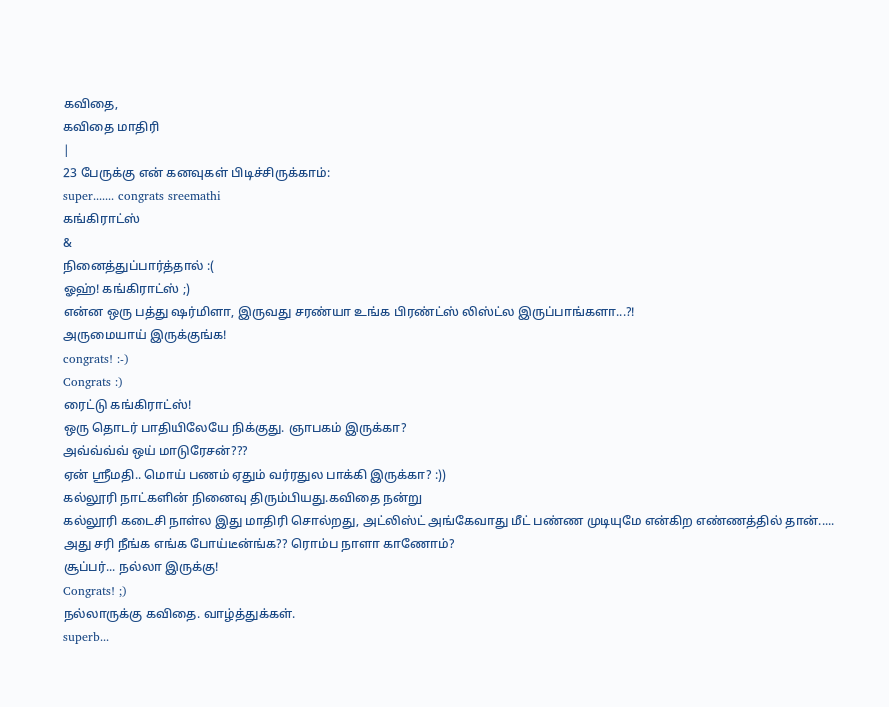கவிதை,
கவிதை மாதிரி
|
23 பேருக்கு என் கனவுகள் பிடிச்சிருக்காம்:
super....... congrats sreemathi
கங்கிராட்ஸ்
&
நினைத்துப்பார்த்தால் :(
ஓஹ்! கங்கிராட்ஸ் ;)
என்ன ஒரு பத்து ஷர்மிளா, இருவது சரண்யா உங்க பிரண்ட்ஸ் லிஸ்ட்ல இருப்பாங்களா...?!
அருமையாய் இருக்குங்க!
congrats! :-)
Congrats :)
ரைட்டு கங்கிராட்ஸ்!
ஒரு தொடர் பாதியிலேயே நிக்குது. ஞாபகம் இருக்கா?
அவ்வ்வ்வ் ஒய் மாடுரேசன்???
ஏன் ஸ்ரீமதி.. மொய் பணம் ஏதும் வர்ரதுல பாக்கி இருக்கா? :))
கல்லூரி நாட்களின் நினைவு திரும்பியது.கவிதை நன்று
கல்லூரி கடைசி நாள்ல இது மாதிரி சொல்றது, அட்லிஸ்ட் அங்கேவாது மீட் பண்ண முடியுமே என்கிற எண்ணத்தில் தான்.....
அது சரி நீங்க எங்க போய்டீன்ங்க?? ரொம்ப நாளா காணோம்?
சூப்பர்... நல்லா இருக்கு!
Congrats! ;)
நல்லாருக்கு கவிதை. வாழ்த்துக்கள்.
superb...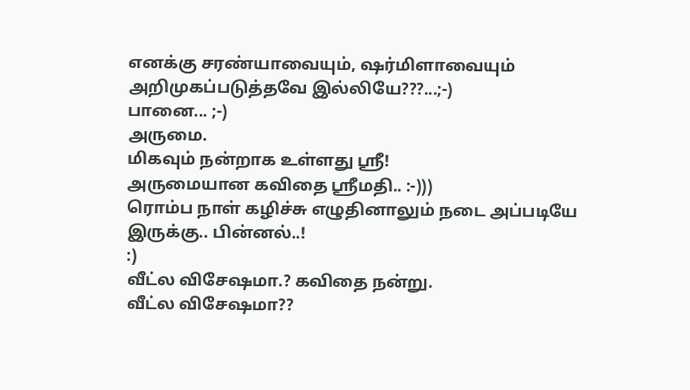எனக்கு சரண்யாவையும், ஷர்மிளாவையும் அறிமுகப்படுத்தவே இல்லியே???...;-)
பானை... ;-)
அருமை.
மிகவும் நன்றாக உள்ளது ஸ்ரீ!
அருமையான கவிதை ஸ்ரீமதி.. :-)))
ரொம்ப நாள் கழிச்சு எழுதினாலும் நடை அப்படியே இருக்கு.. பின்னல்..!
:)
வீட்ல விசேஷமா.? கவிதை நன்று.
வீட்ல விசேஷமா??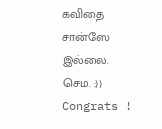கவிதை சான்ஸே இல்லை. செம. :))
Congrats !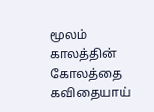மூலம் காலத்தின் கோலத்தை கவிதையாய்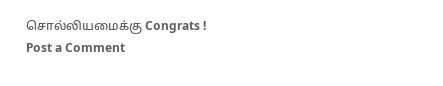சொல்லியமைக்கு Congrats !
Post a Comment